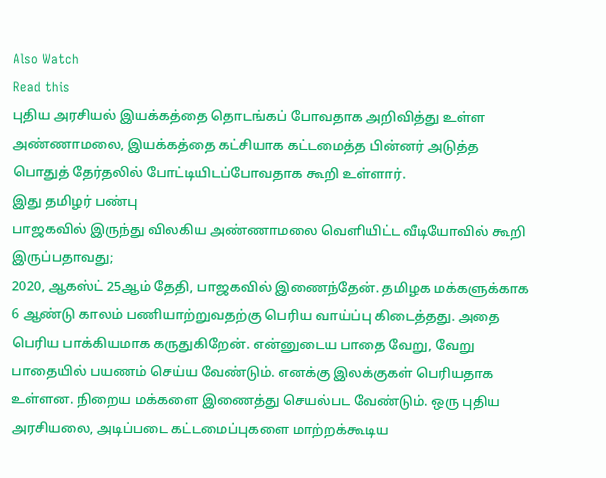Also Watch
Read this
புதிய அரசியல் இயக்கத்தை தொடங்கப் போவதாக அறிவித்து உள்ள அண்ணாமலை, இயக்கத்தை கட்சியாக கட்டமைத்த பின்னர் அடுத்த பொதுத் தேர்தலில் போட்டியிடப்போவதாக கூறி உள்ளார்.
இது தமிழர் பண்பு
பாஜகவில் இருந்து விலகிய அண்ணாமலை வெளியிட்ட வீடியோவில் கூறி இருப்பதாவது;
2020, ஆகஸ்ட் 25ஆம் தேதி, பாஜகவில் இணைந்தேன். தமிழக மக்களுக்காக 6 ஆண்டு காலம் பணியாற்றுவதற்கு பெரிய வாய்ப்பு கிடைத்தது. அதை பெரிய பாக்கியமாக கருதுகிறேன். என்னுடைய பாதை வேறு, வேறு பாதையில் பயணம் செய்ய வேண்டும். எனக்கு இலக்குகள் பெரியதாக உள்ளன. நிறைய மக்களை இணைத்து செயல்பட வேண்டும். ஒரு புதிய அரசியலை, அடிப்படை கட்டமைப்புகளை மாற்றக்கூடிய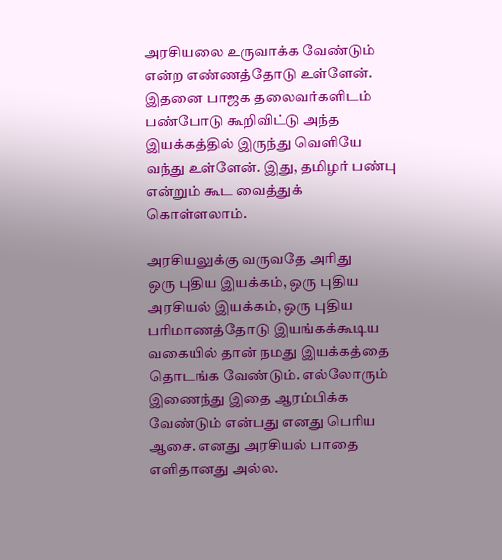அரசியலை உருவாக்க வேண்டும் என்ற எண்ணத்தோடு உள்ளேன். இதனை பாஜக தலைவர்களிடம் பண்போடு கூறிவிட்டு அந்த இயக்கத்தில் இருந்து வெளியே வந்து உள்ளேன். இது, தமிழர் பண்பு என்றும் கூட வைத்துக் கொள்ளலாம்.

அரசியலுக்கு வருவதே அரிது
ஒரு புதிய இயக்கம், ஒரு புதிய அரசியல் இயக்கம், ஒரு புதிய பரிமாணத்தோடு இயங்கக்கூடிய வகையில் தான் நமது இயக்கத்தை தொடங்க வேண்டும். எல்லோரும் இணைந்து இதை ஆரம்பிக்க வேண்டும் என்பது எனது பெரிய ஆசை. எனது அரசியல் பாதை எளிதானது அல்ல.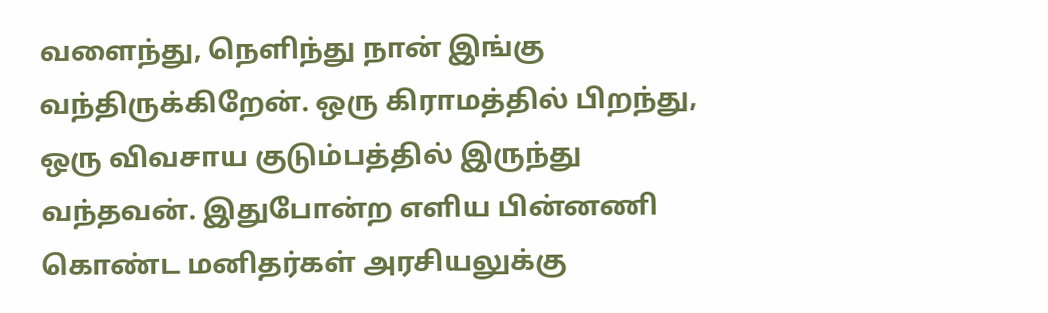வளைந்து, நெளிந்து நான் இங்கு வந்திருக்கிறேன். ஒரு கிராமத்தில் பிறந்து, ஒரு விவசாய குடும்பத்தில் இருந்து வந்தவன். இதுபோன்ற எளிய பின்னணி கொண்ட மனிதர்கள் அரசியலுக்கு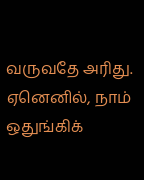வருவதே அரிது. ஏனெனில், நாம் ஒதுங்கிக்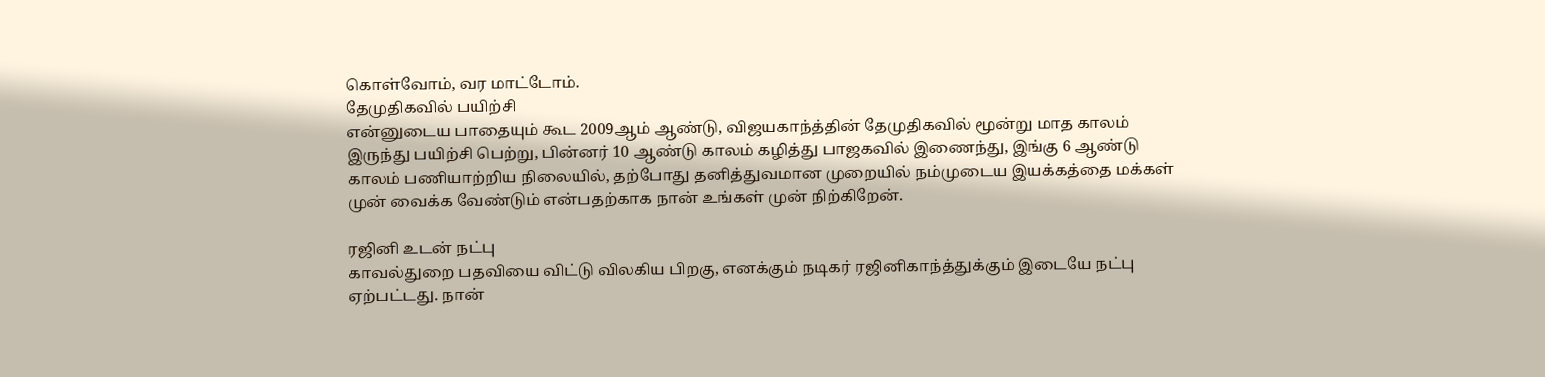கொள்வோம், வர மாட்டோம்.
தேமுதிகவில் பயிற்சி
என்னுடைய பாதையும் கூட 2009ஆம் ஆண்டு, விஜயகாந்த்தின் தேமுதிகவில் மூன்று மாத காலம் இருந்து பயிற்சி பெற்று, பின்னர் 10 ஆண்டு காலம் கழித்து பாஜகவில் இணைந்து, இங்கு 6 ஆண்டு காலம் பணியாற்றிய நிலையில், தற்போது தனித்துவமான முறையில் நம்முடைய இயக்கத்தை மக்கள் முன் வைக்க வேண்டும் என்பதற்காக நான் உங்கள் முன் நிற்கிறேன்.

ரஜினி உடன் நட்பு
காவல்துறை பதவியை விட்டு விலகிய பிறகு, எனக்கும் நடிகர் ரஜினிகாந்த்துக்கும் இடையே நட்பு ஏற்பட்டது. நான்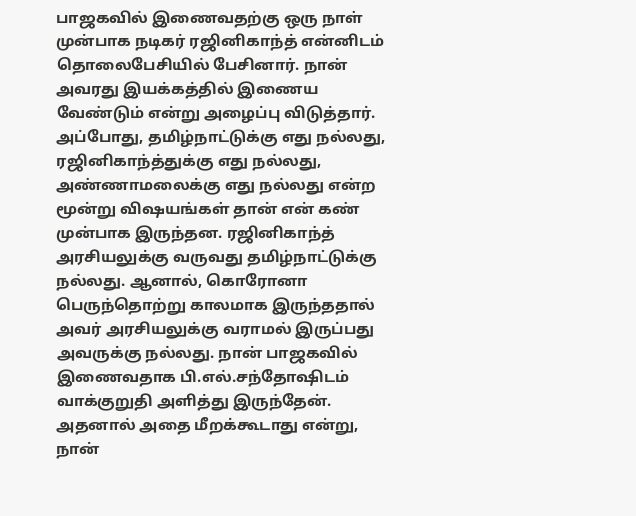பாஜகவில் இணைவதற்கு ஒரு நாள் முன்பாக நடிகர் ரஜினிகாந்த் என்னிடம் தொலைபேசியில் பேசினார். நான் அவரது இயக்கத்தில் இணைய வேண்டும் என்று அழைப்பு விடுத்தார். அப்போது, தமிழ்நாட்டுக்கு எது நல்லது, ரஜினிகாந்த்துக்கு எது நல்லது, அண்ணாமலைக்கு எது நல்லது என்ற மூன்று விஷயங்கள் தான் என் கண் முன்பாக இருந்தன. ரஜினிகாந்த் அரசியலுக்கு வருவது தமிழ்நாட்டுக்கு நல்லது. ஆனால், கொரோனா பெருந்தொற்று காலமாக இருந்ததால் அவர் அரசியலுக்கு வராமல் இருப்பது அவருக்கு நல்லது. நான் பாஜகவில் இணைவதாக பி.எல்.சந்தோஷிடம் வாக்குறுதி அளித்து இருந்தேன். அதனால் அதை மீறக்கூடாது என்று, நான்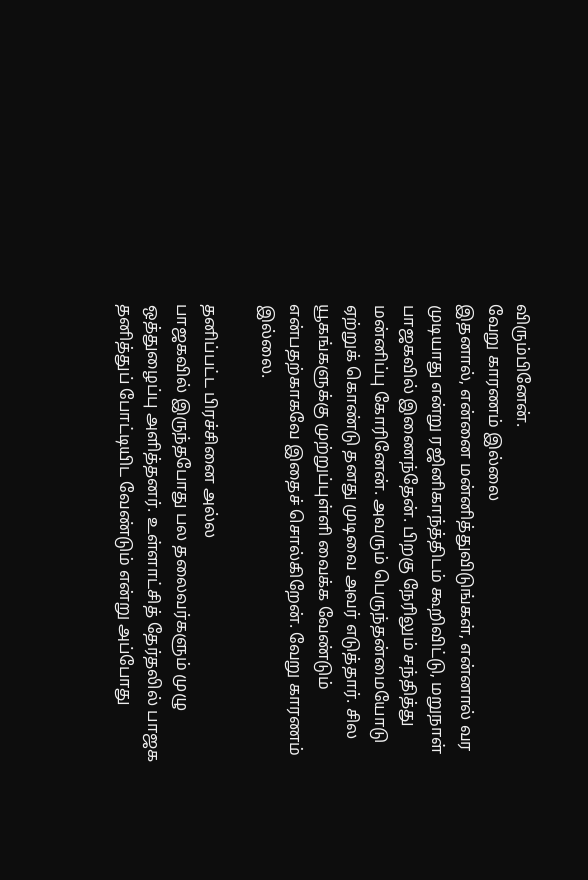விரும்பினேன்.
வேறு காரணம் இல்லை
இதனால், என்னை மன்னித்துவிடுங்கள், என்னால் வர முடியாது என்று ரஜினிகாந்த்திடம் கூறிவிட்டு, மறுநாள் பாஜகவில் இணைந்தேன். பிறகு நேரிலும் சந்தித்து மன்னிப்பு கோரினேன். அவரும் பெருந்தன்மையோடு ஏற்றுக் கொண்டு தனது முடிவை அவர் எடுத்தார். சில யூகங்களுக்கு முற்றுப்புள்ளி வைக்க வேண்டும் என்பதற்காகவே இதைச் சொல்கிறேன். வேறு காரணம் இல்லை.

தனிப்பட்ட பிரச்சினை அல்ல
பாஜகவில் இருந்தபோது பல தலைவர்களும் முழு ஒத்துழைப்பு அளித்தனர். உள்ளாட்சித் தேர்தலில் பாஜக தனித்துப் போட்டியிட வேண்டும் என்று அப்போது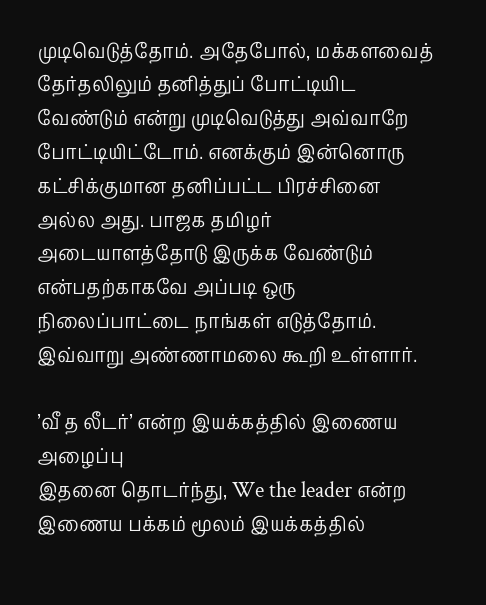முடிவெடுத்தோம். அதேபோல், மக்களவைத் தேர்தலிலும் தனித்துப் போட்டியிட வேண்டும் என்று முடிவெடுத்து அவ்வாறே போட்டியிட்டோம். எனக்கும் இன்னொரு கட்சிக்குமான தனிப்பட்ட பிரச்சினை அல்ல அது. பாஜக தமிழர் அடையாளத்தோடு இருக்க வேண்டும் என்பதற்காகவே அப்படி ஒரு நிலைப்பாட்டை நாங்கள் எடுத்தோம்.
இவ்வாறு அண்ணாமலை கூறி உள்ளார்.

’வீ த லீடர்’ என்ற இயக்கத்தில் இணைய அழைப்பு
இதனை தொடர்ந்து, We the leader என்ற இணைய பக்கம் மூலம் இயக்கத்தில்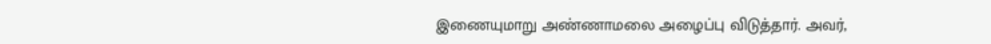இணையுமாறு அண்ணாமலை அழைப்பு விடுத்தார். அவர்,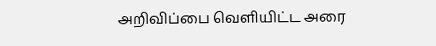அறிவிப்பை வெளியிட்ட அரை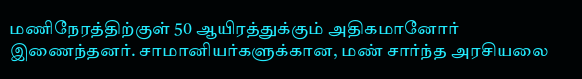மணிநேரத்திற்குள் 50 ஆயிரத்துக்கும் அதிகமானோர் இணைந்தனர். சாமானியர்களுக்கான, மண் சார்ந்த அரசியலை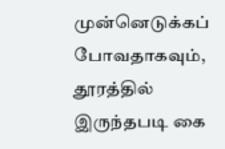முன்னெடுக்கப் போவதாகவும், தூரத்தில் இருந்தபடி கை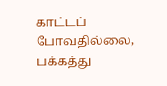காட்டப் போவதில்லை, பக்கத்து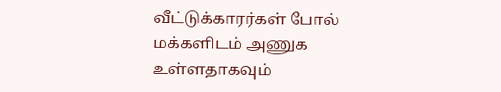வீட்டுக்காரர்கள் போல் மக்களிடம் அணுக உள்ளதாகவும்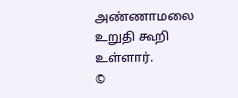அண்ணாமலை உறுதி கூறி உள்ளார்.
©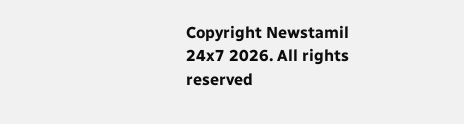Copyright Newstamil 24x7 2026. All rights reserved